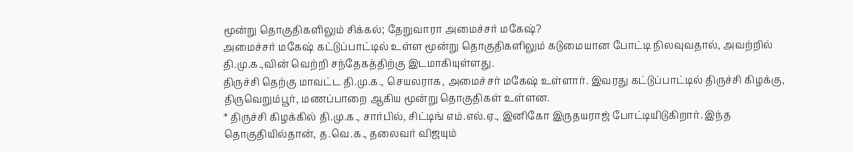மூன்று தொகுதிகளிலும் சிக்கல்; தேறுவாரா அமைச்சர் மகேஷ்?
அமைச்சர் மகேஷ் கட்டுப்பாட்டில் உள்ள மூன்று தொகுதிகளிலும் கடுமையான போட்டி நிலவுவதால், அவற்றில் தி.மு.க.,வின் வெற்றி சந்தேகத்திற்கு இடமாகியுள்ளது.
திருச்சி தெற்கு மாவட்ட தி.மு.க., செயலராக, அமைச்சர் மகேஷ் உள்ளார். இவரது கட்டுப்பாட்டில் திருச்சி கிழக்கு, திருவெறும்பூர், மணப்பாறை ஆகிய மூன்று தொகுதிகள் உள்ளன.
* திருச்சி கிழக்கில் தி.மு.க., சார்பில், சிட்டிங் எம்.எல்.ஏ., இனிகோ இருதயராஜ் போட்டியிடுகிறார். இந்த தொகுதியில்தான், த.வெ.க., தலைவர் விஜயும்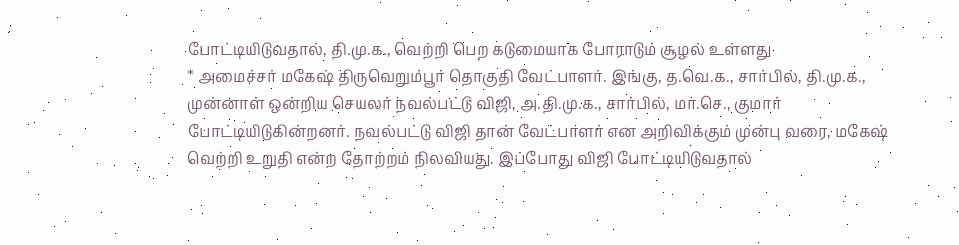போட்டியிடுவதால், தி.மு.க., வெற்றி பெற கடுமையாக போராடும் சூழல் உள்ளது
* அமைச்சர் மகேஷ் திருவெறும்பூர் தொகுதி வேட்பாளர். இங்கு, த.வெ.க., சார்பில், தி.மு.க., முன்னாள் ஒன்றிய செயலர் நவல்பட்டு விஜி, அ.தி.மு.க., சார்பில், மா.செ., குமார் போட்டியிடுகின்றனர். நவல்பட்டு விஜி தான் வேட்பாளர் என அறிவிக்கும் முன்பு வரை, மகேஷ் வெற்றி உறுதி என்ற தோற்றம் நிலவியது. இப்போது விஜி போட்டியிடுவதால்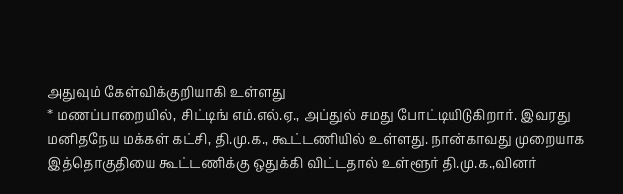அதுவும் கேள்விக்குறியாகி உள்ளது
* மணப்பாறையில், சிட்டிங் எம்.எல்.ஏ., அப்துல் சமது போட்டியிடுகிறார். இவரது மனிதநேய மக்கள் கட்சி, தி.மு.க., கூட்டணியில் உள்ளது. நான்காவது முறையாக இத்தொகுதியை கூட்டணிக்கு ஒதுக்கி விட்டதால் உள்ளூர் தி.மு.க.,வினர்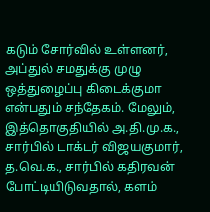கடும் சோர்வில் உள்ளனர், அப்துல் சமதுக்கு முழு ஒத்துழைப்பு கிடைக்குமா என்பதும் சந்தேகம். மேலும், இத்தொகுதியில் அ.தி.மு.க., சார்பில் டாக்டர் விஜயகுமார், த.வெ.க., சார்பில் கதிரவன் போட்டியிடுவதால், களம்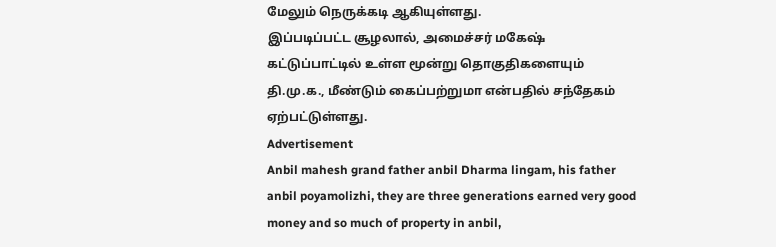மேலும் நெருக்கடி ஆகியுள்ளது.
இப்படிப்பட்ட சூழலால், அமைச்சர் மகேஷ் கட்டுப்பாட்டில் உள்ள மூன்று தொகுதிகளையும் தி.மு.க., மீண்டும் கைப்பற்றுமா என்பதில் சந்தேகம் ஏற்பட்டுள்ளது.
Advertisement
Anbil mahesh grand father anbil Dharma lingam, his father anbil poyamolizhi, they are three generations earned very good money and so much of property in anbil,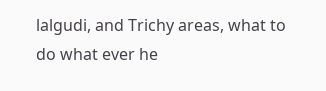lalgudi, and Trichy areas, what to do what ever he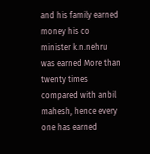and his family earned money his co minister k.n.nehru was earned More than twenty times compared with anbil mahesh, hence every one has earned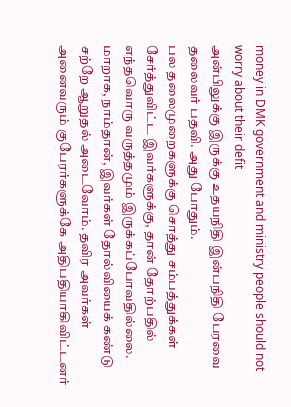money in DMK government and ministry people should not worry about their defit
அன்பிலுக்கு இருக்கு உதயநிதி இன்பநிதி பேரவை தலைவர் பதவி. அது போதும்.
பல தலைமுறைகளுக்கு சொத்து சம்பத்துக்கள் சேர்த்துவிட்ட இவர்களுக்கு, தான் தோற்பதில் எந்தவொரு வருத்தமும் இருக்கப்போவதில்லை. மாறாக, நாம்தான், இவர்கள் தோல்வியைக் கண்டு சற்றே ஆறுதல் அடைவோம். தவிர அவர்கள் அனைவரும் குபேரர்களுக்கே அதிபதியாகிவிட்டனர்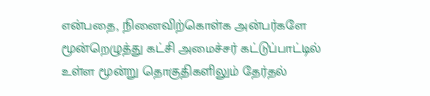என்பதை, நினைவிற்கொள்க அன்பர்களே
மூன்றெழுத்து கட்சி அமைச்சர் கட்டுப்பாட்டில் உள்ள மூன்று தொகுதிகளிலும் தேர்தல்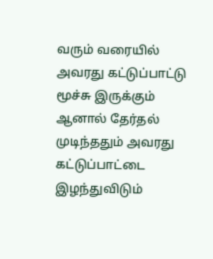வரும் வரையில் அவரது கட்டுப்பாட்டு மூச்சு இருக்கும் ஆனால் தேர்தல் முடிந்ததும் அவரது கட்டுப்பாட்டை இழந்துவிடும்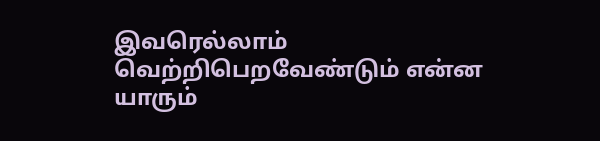இவரெல்லாம் வெற்றிபெறவேண்டும் என்ன யாரும்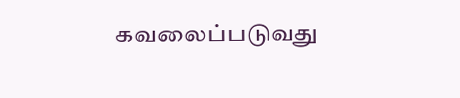கவலைப்படுவது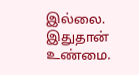இல்லை. இதுதான் உண்மை.